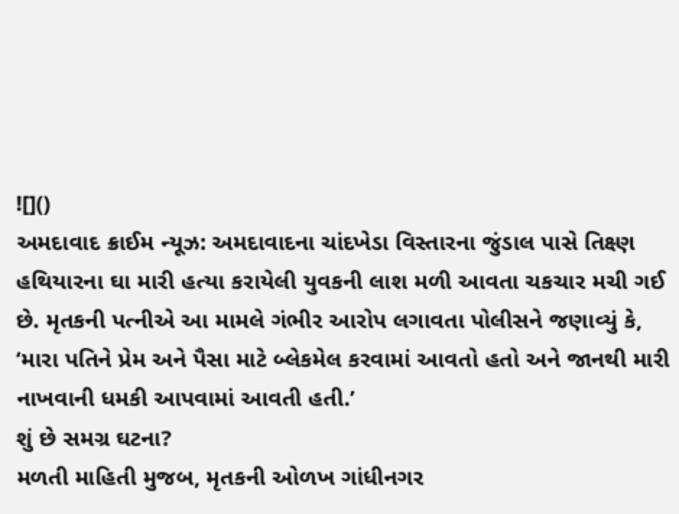![]()
અમદાવાદ ક્રાઈમ ન્યૂઝ: અમદાવાદના ચાંદખેડા વિસ્તારના જુંડાલ પાસે તિક્ષ્ણ હથિયારના ઘા મારી હત્યા કરાયેલી યુવકની લાશ મળી આવતા ચકચાર મચી ગઈ છે. મૃતકની પત્નીએ આ મામલે ગંભીર આરોપ લગાવતા પોલીસને જણાવ્યું કે, ‘મારા પતિને પ્રેમ અને પૈસા માટે બ્લેકમેલ કરવામાં આવતો હતો અને જાનથી મારી નાખવાની ધમકી આપવામાં આવતી હતી.’
શું છે સમગ્ર ઘટના?
મળતી માહિતી મુજબ, મૃતકની ઓળખ ગાંધીનગર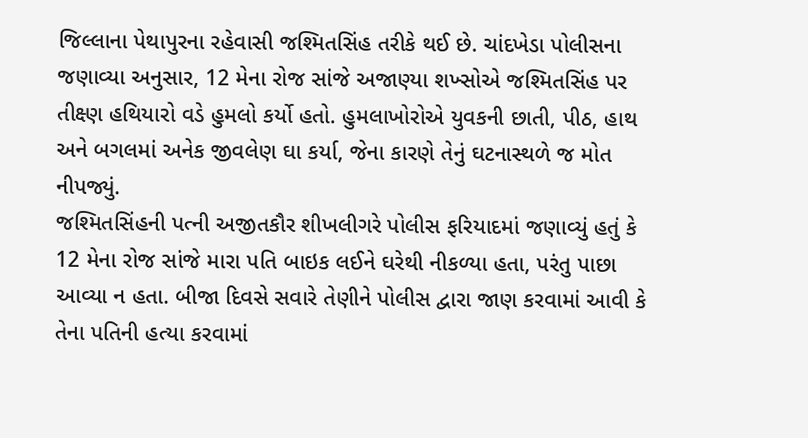જિલ્લાના પેથાપુરના રહેવાસી જશ્મિતસિંહ તરીકે થઈ છે. ચાંદખેડા પોલીસના જણાવ્યા અનુસાર, 12 મેના રોજ સાંજે અજાણ્યા શખ્સોએ જશ્મિતસિંહ પર તીક્ષ્ણ હથિયારો વડે હુમલો કર્યો હતો. હુમલાખોરોએ યુવકની છાતી, પીઠ, હાથ અને બગલમાં અનેક જીવલેણ ઘા કર્યા, જેના કારણે તેનું ઘટનાસ્થળે જ મોત નીપજ્યું.
જશ્મિતસિંહની પત્ની અજીતકૌર શીખલીગરે પોલીસ ફરિયાદમાં જણાવ્યું હતું કે 12 મેના રોજ સાંજે મારા પતિ બાઇક લઈને ઘરેથી નીકળ્યા હતા, પરંતુ પાછા આવ્યા ન હતા. બીજા દિવસે સવારે તેણીને પોલીસ દ્વારા જાણ કરવામાં આવી કે તેના પતિની હત્યા કરવામાં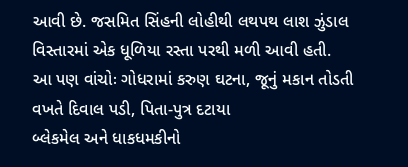આવી છે. જસમિત સિંહની લોહીથી લથપથ લાશ ઝુંડાલ વિસ્તારમાં એક ધૂળિયા રસ્તા પરથી મળી આવી હતી.
આ પણ વાંચોઃ ગોધરામાં કરુણ ઘટના, જૂનું મકાન તોડતી વખતે દિવાલ પડી, પિતા-પુત્ર દટાયા
બ્લેકમેલ અને ધાકધમકીનો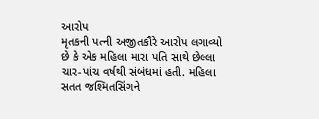આરોપ
મૃતકની પત્ની અજીતકૌરે આરોપ લગાવ્યો છે કે એક મહિલા મારા પતિ સાથે છેલ્લા ચાર-પાંચ વર્ષથી સંબંધમાં હતી. મહિલા સતત જશ્મિતસિંગને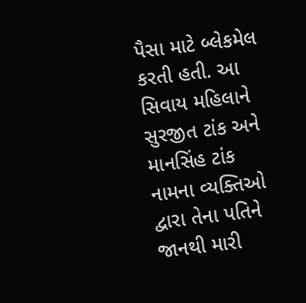પૈસા માટે બ્લેકમેલ કરતી હતી. આ સિવાય મહિલાને સુરજીત ટાંક અને માનસિંહ ટાંક નામના વ્યક્તિઓ દ્વારા તેના પતિને જાનથી મારી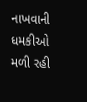નાખવાની ધમકીઓ મળી રહી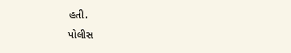હતી.
પોલીસ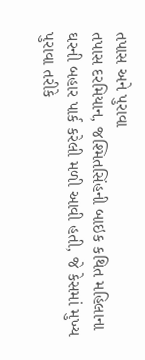તપાસ અને પુરાવા
તપાસ દરમિયાન, જશ્મિતસિંહની બાઇક કથિત મહિલાના ઘરની બહાર પાર્ક કરેલી મળી આવી હતી, જે કેસમાં મુખ્ય પુરાવા તરીકે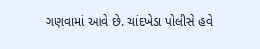ગણવામાં આવે છે. ચાંદખેડા પોલીસે હવે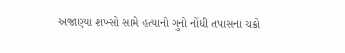અજાણ્યા શખ્સો સામે હત્યાનો ગુનો નોંધી તપાસના ચક્રો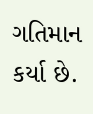ગતિમાન કર્યા છે.